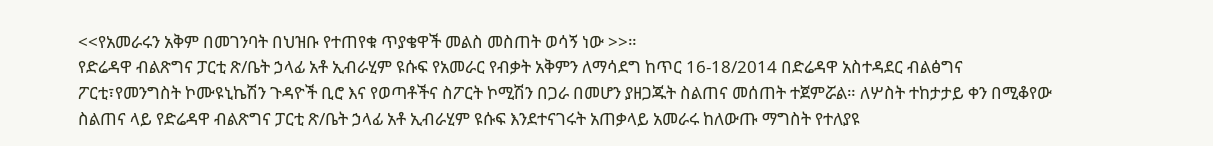<<የአመራሩን አቅም በመገንባት በህዝቡ የተጠየቁ ጥያቄዋች መልስ መስጠት ወሳኝ ነው >>።
የድሬዳዋ ብልጽግና ፓርቲ ጽ/ቤት ኃላፊ አቶ ኢብራሂም ዩሱፍ የአመራር የብቃት አቅምን ለማሳደግ ከጥር 16-18/2014 በድሬዳዋ አስተዳደር ብልፅግና ፖርቲ፣የመንግስት ኮሙዩኒኬሽን ጉዳዮች ቢሮ እና የወጣቶችና ስፖርት ኮሚሽን በጋራ በመሆን ያዘጋጁት ስልጠና መሰጠት ተጀምሯል። ለሦስት ተከታታይ ቀን በሚቆየው ስልጠና ላይ የድሬዳዋ ብልጽግና ፓርቲ ጽ/ቤት ኃላፊ አቶ ኢብራሂም ዩሱፍ እንደተናገሩት አጠቃላይ አመራሩ ከለውጡ ማግስት የተለያዩ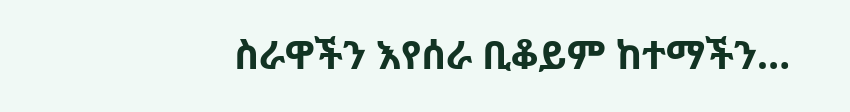ስራዋችን እየሰራ ቢቆይም ከተማችን…